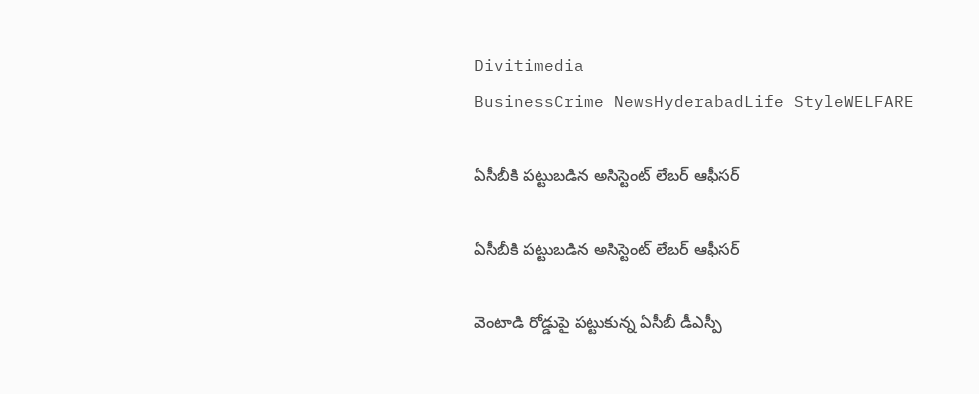Divitimedia
BusinessCrime NewsHyderabadLife StyleWELFARE

ఏసీబీకి పట్టుబడిన అసిస్టెంట్ లేబర్ ఆఫీసర్

ఏసీబీకి పట్టుబడిన అసిస్టెంట్ లేబర్ ఆఫీసర్

వెంటాడి రోడ్డుపై పట్టుకున్న ఏసీబీ డీఎస్పీ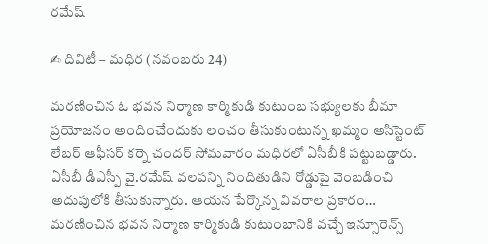రమేష్

✍ దివిటీ – మధిర (నవంబరు 24)

మరణించిన ఓ భవన నిర్మాణ కార్మికుడి కుటుంబ సభ్యులకు బీమా ప్రయోజనం అందించేందుకు లంచం తీసుకుంటున్న ఖమ్మం అసిస్టెంట్ లేబర్ ఆఫీసర్ కర్నె చందర్ సోమవారం మధిరలో ఏసీబీకి పట్టుబడ్డారు. ఏసీబీ డీఎస్పీ వై.రమేష్ వలపన్ని నిందితుడిని రోడ్డుపై వెంబడించి అదుపులోకి తీసుకున్నారు. ఆయన పేర్కొన్న వివరాల ప్రకారం…  మరణించిన భవన నిర్మాణ కార్మికుడి కుటుంబానికి వచ్చే ఇన్సూరెన్స్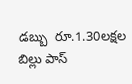డబ్బు  రూ.1.30లక్షల బిల్లు పాస్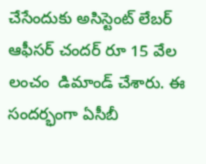చేసేందుకు అసిస్టెంట్ లేబర్ ఆఫీసర్ చందర్ రూ 15 వేల లంచం  డిమాండ్ చేశారు. ఈ సందర్భంగా ఏసీబీ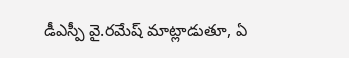డీఎస్పీ వై.రమేష్ మాట్లాడుతూ, ఏ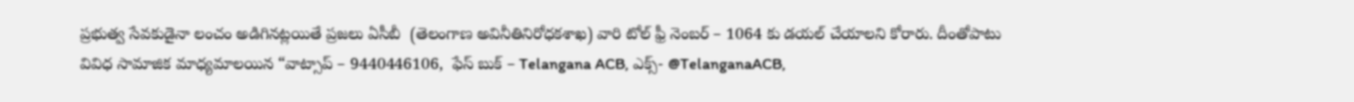ప్రభుత్వ సేవకుడైనా లంచం అడిగినట్లయితే ప్రజలు ఏసీబీ  (తెలంగాణ అవినీతినిరోధకశాఖ) వారి టోల్ ఫ్రీ నెంబర్ – 1064 కు డయల్ చేయాలని కోరారు. దీంతోపాటు వివిధ సామాజిక మాధ్యమాలయిన “వాట్సాప్ – 9440446106,  ఫేస్ బుక్ – Telangana ACB, ఎక్స్- @TelanganaACB,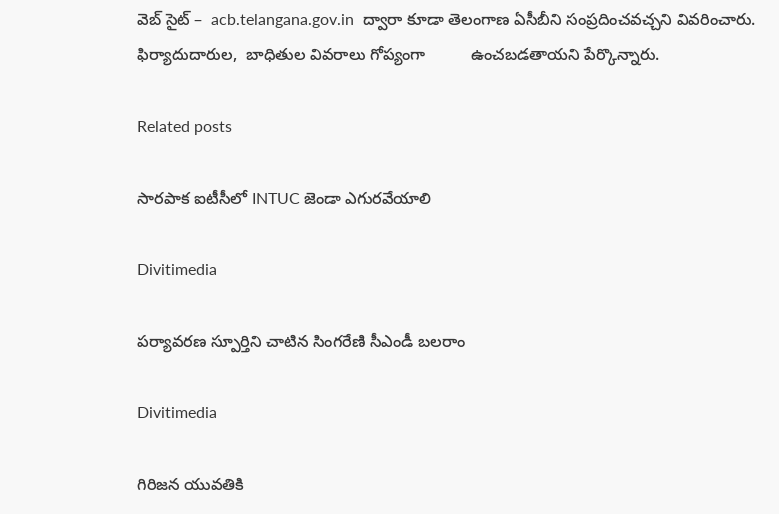వెబ్ సైట్ –  acb.telangana.gov.in  ద్వారా కూడా తెలంగాణ ఏసీబీని సంప్రదించవచ్చని వివరించారు. ఫిర్యాదుదారుల,  బాధితుల వివరాలు గోప్యంగా          ఉంచబడతాయని పేర్కొన్నారు.

Related posts

సారపాక ఐటీసీలో INTUC జెండా ఎగురవేయాలి

Divitimedia

పర్యావరణ స్పూర్తిని చాటిన సింగరేణి సీఎండీ బలరాం

Divitimedia

గిరిజన యువతికి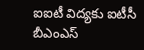ఐఐటీ విద్యకు ఐటీసీ బీఎంఎస్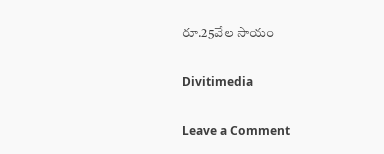రూ.25వేల సాయం

Divitimedia

Leave a Comment